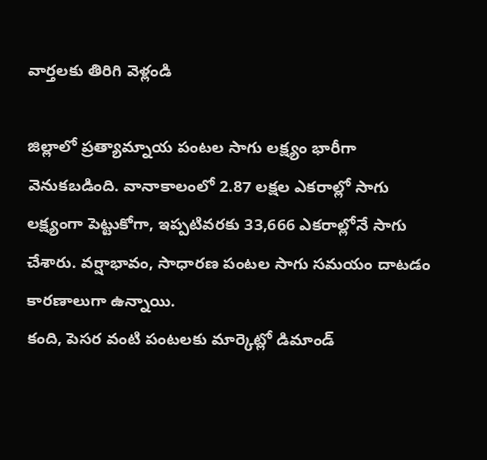వార్తలకు తిరిగి వెళ్లండి

జిల్లాలో ప్రత్యామ్నాయ పంటల సాగు లక్ష్యం భారీగా వెనుకబడింది. వానాకాలంలో 2.87 లక్షల ఎకరాల్లో సాగు లక్ష్యంగా పెట్టుకోగా, ఇప్పటివరకు 33,666 ఎకరాల్లోనే సాగు చేశారు. వర్షాభావం, సాధారణ పంటల సాగు సమయం దాటడం కారణాలుగా ఉన్నాయి.
కంది, పెసర వంటి పంటలకు మార్కెట్లో డిమాండ్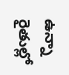ఉన్నా రైతుల్లో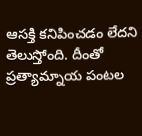ఆసక్తి కనిపించడం లేదని తెలుస్తోంది. దీంతో ప్రత్యామ్నాయ పంటల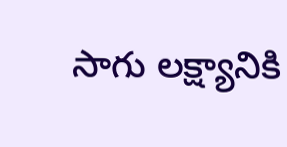సాగు లక్ష్యానికి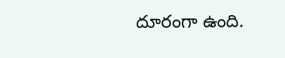దూరంగా ఉంది.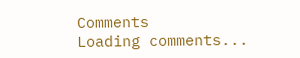Comments
Loading comments...